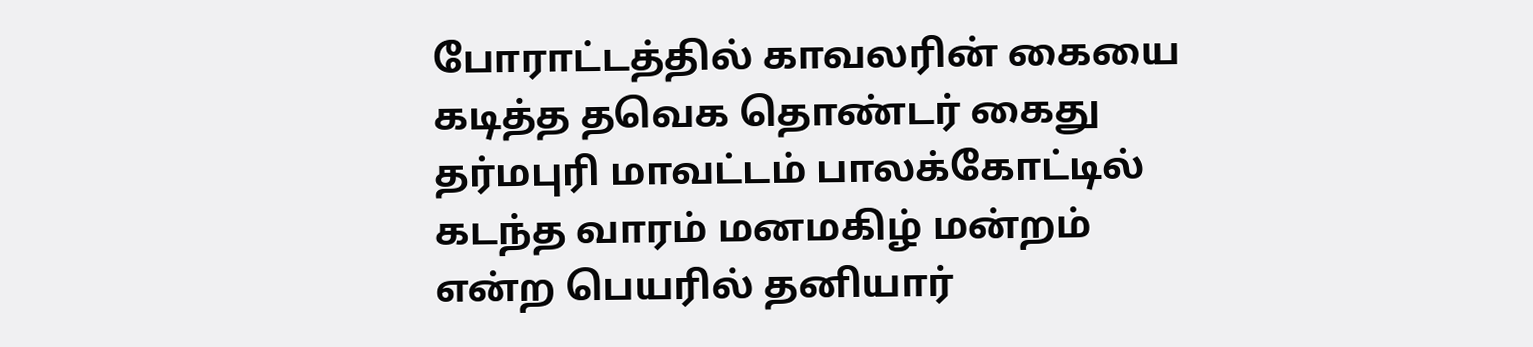போராட்டத்தில் காவலரின் கையை கடித்த தவெக தொண்டர் கைது
தர்மபுரி மாவட்டம் பாலக்கோட்டில் கடந்த வாரம் மனமகிழ் மன்றம் என்ற பெயரில் தனியார்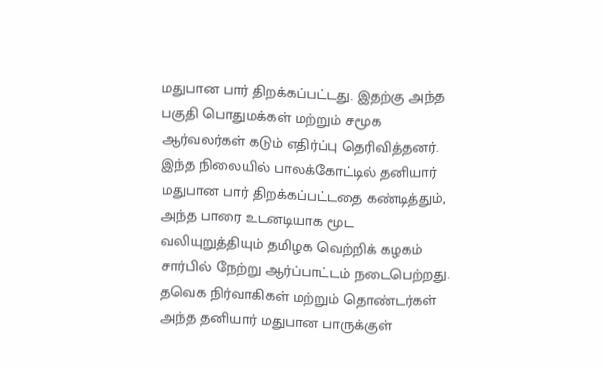மதுபான பார் திறக்கப்பட்டது. இதற்கு அந்த பகுதி பொதுமக்கள் மற்றும் சமூக ஆர்வலர்கள் கடும் எதிர்ப்பு தெரிவித்தனர். இந்த நிலையில் பாலக்கோட்டில் தனியார் மதுபான பார் திறக்கப்பட்டதை கண்டித்தும், அந்த பாரை உடனடியாக மூட வலியுறுத்தியும் தமிழக வெற்றிக் கழகம் சார்பில் நேற்று ஆர்ப்பாட்டம் நடைபெற்றது. தவெக நிர்வாகிகள் மற்றும் தொண்டர்கள் அந்த தனியார் மதுபான பாருக்குள்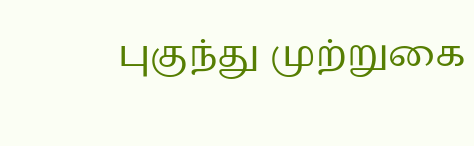புகுந்து முற்றுகை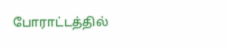போராட்டத்தில்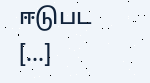ஈடுபட […]